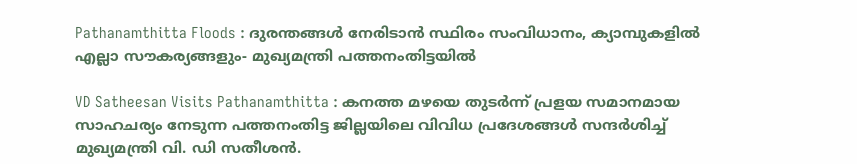Pathanamthitta Floods : ദുരന്തങ്ങൾ നേരിടാൻ സ്ഥിരം സംവിധാനം, ക്യാമ്പുകളിൽ എല്ലാ സൗകര്യങ്ങളും- മുഖ്യമന്ത്രി പത്തനംതിട്ടയിൽ

VD Satheesan Visits Pathanamthitta : കനത്ത മഴയെ തുടർന്ന് പ്രളയ സമാനമായ സാഹചര്യം നേടുന്ന പത്തനംതിട്ട ജില്ലയിലെ വിവിധ പ്രദേശങ്ങൾ സന്ദർശിച്ച് മുഖ്യമന്ത്രി വി. ഡി സതീശൻ.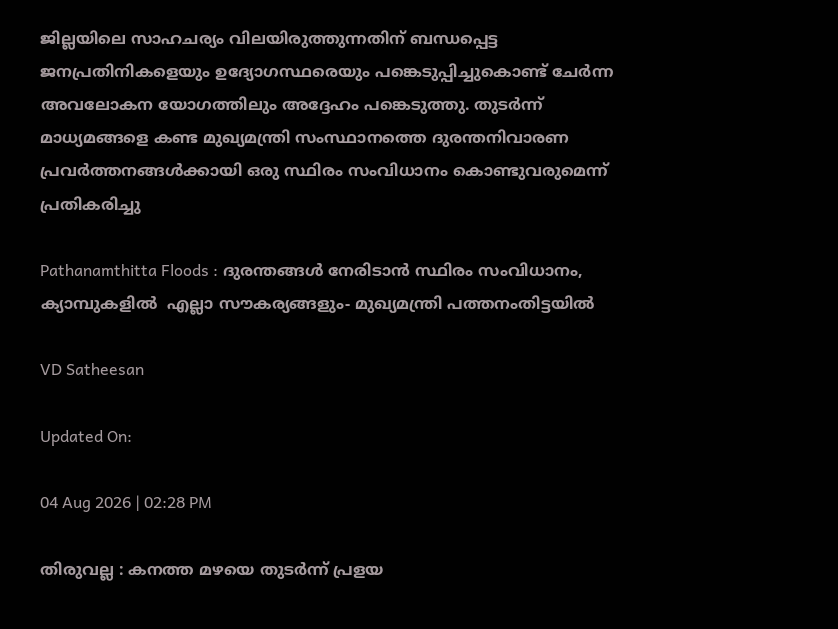ജില്ലയിലെ സാഹചര്യം വിലയിരുത്തുന്നതിന് ബന്ധപ്പെട്ട ജനപ്രതിനികളെയും ഉദ്യോഗസ്ഥരെയും പങ്കെടുപ്പിച്ചുകൊണ്ട് ചേർന്ന അവലോകന യോഗത്തിലും അദ്ദേഹം പങ്കെടുത്തു. തുടർന്ന് മാധ്യമങ്ങളെ കണ്ട മുഖ്യമന്ത്രി സംസ്ഥാനത്തെ ദുരന്തനിവാരണ പ്രവർത്തനങ്ങൾക്കായി ഒരു സ്ഥിരം സംവിധാനം കൊണ്ടുവരുമെന്ന് പ്രതികരിച്ചു

Pathanamthitta Floods : ദുരന്തങ്ങൾ നേരിടാൻ സ്ഥിരം സംവിധാനം, ക്യാമ്പുകളിൽ  എല്ലാ സൗകര്യങ്ങളും- മുഖ്യമന്ത്രി പത്തനംതിട്ടയിൽ

VD Satheesan

Updated On:

04 Aug 2026 | 02:28 PM

തിരുവല്ല : കനത്ത മഴയെ തുടർന്ന് പ്രളയ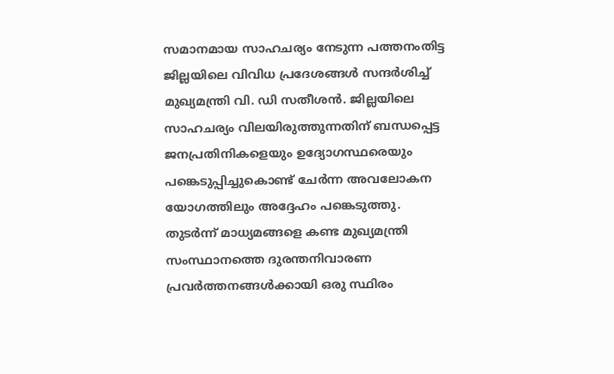സമാനമായ സാഹചര്യം നേടുന്ന പത്തനംതിട്ട ജില്ലയിലെ വിവിധ പ്രദേശങ്ങൾ സന്ദർശിച്ച് മുഖ്യമന്ത്രി വി. ഡി സതീശൻ. ജില്ലയിലെ സാഹചര്യം വിലയിരുത്തുന്നതിന് ബന്ധപ്പെട്ട ജനപ്രതിനികളെയും ഉദ്യോഗസ്ഥരെയും പങ്കെടുപ്പിച്ചുകൊണ്ട് ചേർന്ന അവലോകന യോഗത്തിലും അദ്ദേഹം പങ്കെടുത്തു. തുടർന്ന് മാധ്യമങ്ങളെ കണ്ട മുഖ്യമന്ത്രി സംസ്ഥാനത്തെ ദുരന്തനിവാരണ പ്രവർത്തനങ്ങൾക്കായി ഒരു സ്ഥിരം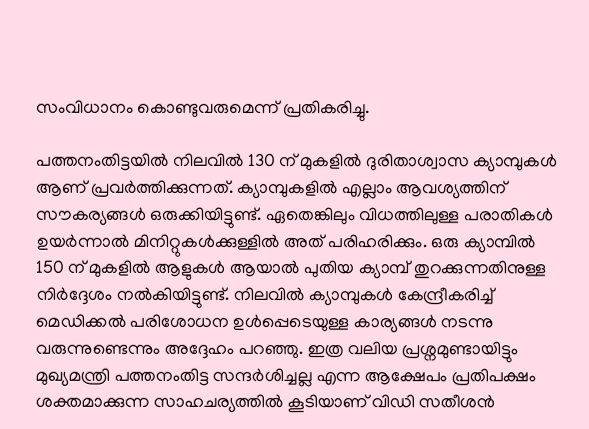സംവിധാനം കൊണ്ടുവരുമെന്ന് പ്രതികരിച്ചു.

പത്തനംതിട്ടയിൽ നിലവിൽ 130 ന് മുകളിൽ ദുരിതാശ്വാസ ക്യാമ്പുകൾ ആണ് പ്രവർത്തിക്കുന്നത്. ക്യാമ്പുകളിൽ എല്ലാം ആവശ്യത്തിന് സൗകര്യങ്ങൾ ഒരുക്കിയിട്ടുണ്ട്. ഏതെങ്കിലും വിധത്തിലുള്ള പരാതികൾ ഉയർന്നാൽ മിനിറ്റുകൾക്കുള്ളിൽ അത് പരിഹരിക്കും. ഒരു ക്യാമ്പിൽ 150 ന് മുകളിൽ ആളുകൾ ആയാൽ പുതിയ ക്യാമ്പ് തുറക്കുന്നതിനുള്ള നിർദ്ദേശം നൽകിയിട്ടുണ്ട്. നിലവിൽ ക്യാമ്പുകൾ കേന്ദ്രീകരിച്ച് മെഡിക്കൽ പരിശോധന ഉൾപ്പെടെയുള്ള കാര്യങ്ങൾ നടന്നു വരുന്നുണ്ടെന്നും അദ്ദേഹം പറഞ്ഞു. ഇത്ര വലിയ പ്രശ്നമുണ്ടായിട്ടും മുഖ്യമന്ത്രി പത്തനംതിട്ട സന്ദർശിച്ചല്ല എന്ന ആക്ഷേപം പ്രതിപക്ഷം ശക്തമാക്കുന്ന സാഹചര്യത്തിൽ കൂടിയാണ് വിഡി സതീശൻ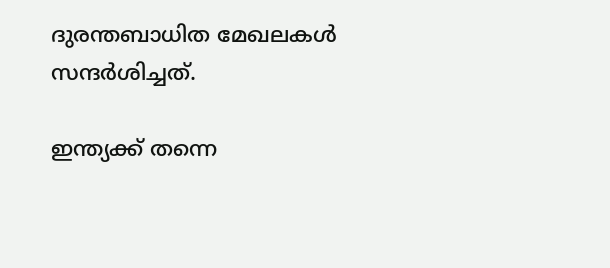ദുരന്തബാധിത മേഖലകൾ സന്ദർശിച്ചത്.

ഇന്ത്യക്ക് തന്നെ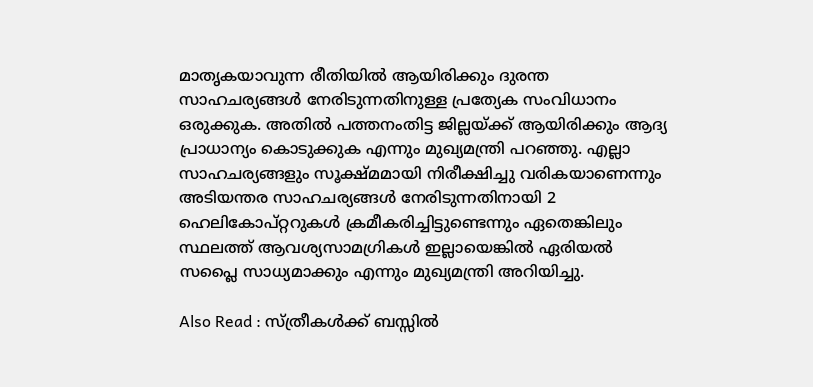മാതൃകയാവുന്ന രീതിയിൽ ആയിരിക്കും ദുരന്ത സാഹചര്യങ്ങൾ നേരിടുന്നതിനുള്ള പ്രത്യേക സംവിധാനം ഒരുക്കുക. അതിൽ പത്തനംതിട്ട ജില്ലയ്ക്ക് ആയിരിക്കും ആദ്യ പ്രാധാന്യം കൊടുക്കുക എന്നും മുഖ്യമന്ത്രി പറഞ്ഞു. എല്ലാ സാഹചര്യങ്ങളും സൂക്ഷ്മമായി നിരീക്ഷിച്ചു വരികയാണെന്നും അടിയന്തര സാഹചര്യങ്ങൾ നേരിടുന്നതിനായി 2 ഹെലികോപ്റ്ററുകൾ ക്രമീകരിച്ചിട്ടുണ്ടെന്നും ഏതെങ്കിലും സ്ഥലത്ത് ആവശ്യസാമഗ്രികൾ ഇല്ലായെങ്കിൽ ഏരിയൽ സപ്ലൈ സാധ്യമാക്കും എന്നും മുഖ്യമന്ത്രി അറിയിച്ചു.

Also Read : സ്ത്രീകള്‍ക്ക് ബസ്സില്‍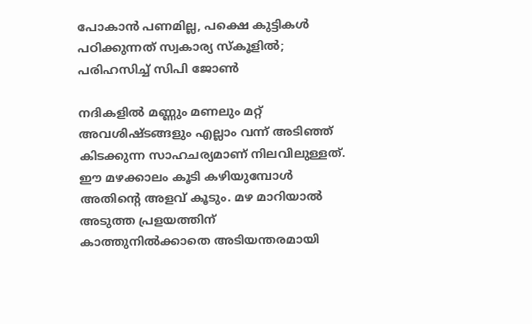പോകാന്‍ പണമില്ല, പക്ഷെ കുട്ടികള്‍ പഠിക്കുന്നത് സ്വകാര്യ സ്‌കൂളില്‍; പരിഹസിച്ച് സിപി ജോണ്‍

നദികളിൽ മണ്ണും മണലും മറ്റ് അവശിഷ്ടങ്ങളും എല്ലാം വന്ന് അടിഞ്ഞ് കിടക്കുന്ന സാഹചര്യമാണ് നിലവിലുള്ളത്. ഈ മഴക്കാലം കൂടി കഴിയുമ്പോൾ അതിന്റെ അളവ് കൂടും. മഴ മാറിയാൽ അടുത്ത പ്രളയത്തിന് കാത്തുനിൽക്കാതെ അടിയന്തരമായി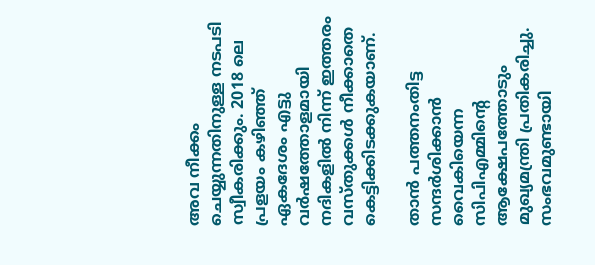അവ നീക്കം ചെയ്യുന്നതിനുള്ള നടപടി സ്വീകരിക്കും. 2018 ലെ പ്രളയം കഴിഞ്ഞ് ഏകദേശം എട്ടു വർഷത്തോളമായി നദികളിൽ നിന്ന് ഇത്തരം വസ്തുക്കൾ നീക്കാതെ കെട്ടിക്കിടക്കുകയാണ്.

താൻ പത്തനംതിട്ട സന്ദർശിക്കാൻ വൈകിയെന്ന സിപിഎമ്മിന്റെ ആക്ഷേപത്തോടും മുഖ്യമന്ത്രി പ്രതികരിച്ചു. സംഭവമുണ്ടായി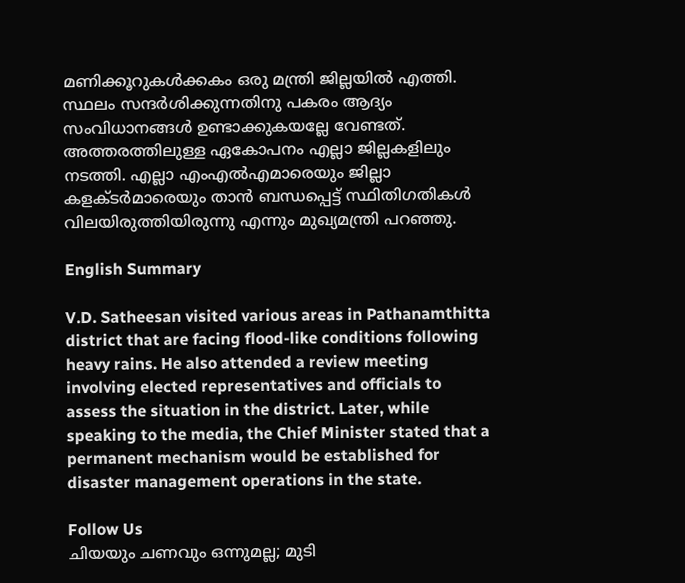മണിക്കൂറുകൾക്കകം ഒരു മന്ത്രി ജില്ലയിൽ എത്തി. സ്ഥലം സന്ദർശിക്കുന്നതിനു പകരം ആദ്യം സംവിധാനങ്ങൾ ഉണ്ടാക്കുകയല്ലേ വേണ്ടത്. അത്തരത്തിലുള്ള ഏകോപനം എല്ലാ ജില്ലകളിലും നടത്തി. എല്ലാ എംഎൽഎമാരെയും ജില്ലാ കളക്ടർമാരെയും താൻ ബന്ധപ്പെട്ട് സ്ഥിതിഗതികൾ വിലയിരുത്തിയിരുന്നു എന്നും മുഖ്യമന്ത്രി പറഞ്ഞു.

English Summary

V.D. Satheesan visited various areas in Pathanamthitta district that are facing flood-like conditions following heavy rains. He also attended a review meeting involving elected representatives and officials to assess the situation in the district. Later, while speaking to the media, the Chief Minister stated that a permanent mechanism would be established for disaster management operations in the state.

Follow Us
ചിയയും ചണവും ഒന്നുമല്ല; മുടി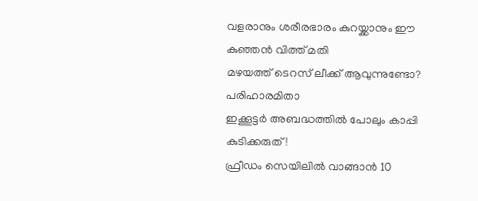വളരാനും ശരീരഭാരം കുറയ്ക്കാനും ഈ കുഞ്ഞൻ വിത്ത് മതി
മഴയത്ത് ടെറസ് ലീക്ക് ആവുന്നുണ്ടോ? പരിഹാരമിതാ
ഇക്കൂട്ടർ അബദ്ധത്തിൽ പോലും കാപ്പി കുടിക്കരുത്!
ഫ്രീഡം സെയിലിൽ വാങ്ങാൻ 10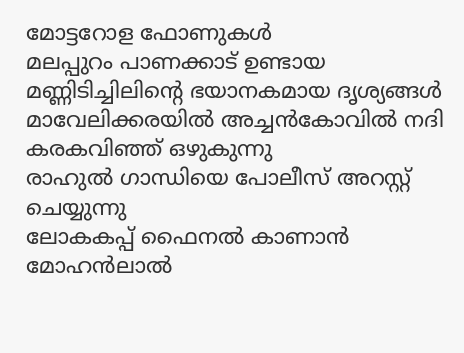മോട്ടറോള ഫോണുകൾ
മലപ്പുറം പാണക്കാട് ഉണ്ടായ മണ്ണിടിച്ചിലിൻ്റെ ഭയാനകമായ ദൃശ്യങ്ങൾ
മാവേലിക്കരയിൽ അച്ചൻകോവിൽ നദി കരകവിഞ്ഞ് ഒഴുകുന്നു
രാഹുൽ ഗാന്ധിയെ പോലീസ് അറസ്റ്റ് ചെയ്യുന്നു
ലോകകപ്പ് ഫൈനൽ കാണാൻ മോഹൻലാൽ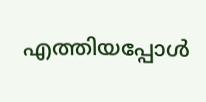എത്തിയപ്പോൾ